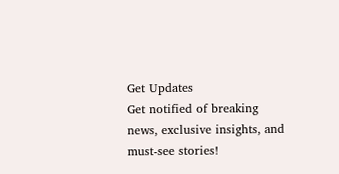Get Updates
Get notified of breaking news, exclusive insights, and must-see stories!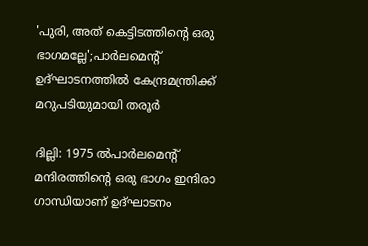'പുരി, അത് കെട്ടിടത്തിന്റെ ഒരു ഭാഗമല്ലേ';പാർലമെന്റ് ഉദ്ഘാടനത്തിൽ കേന്ദ്രമന്ത്രിക്ക് മറുപടിയുമായി തരൂർ

ദില്ലി: 1975 ൽപാർലമെന്റ് മന്ദിരത്തിന്റെ ഒരു ഭാഗം ഇന്ദിരാ ഗാന്ധിയാണ് ഉദ്ഘാടനം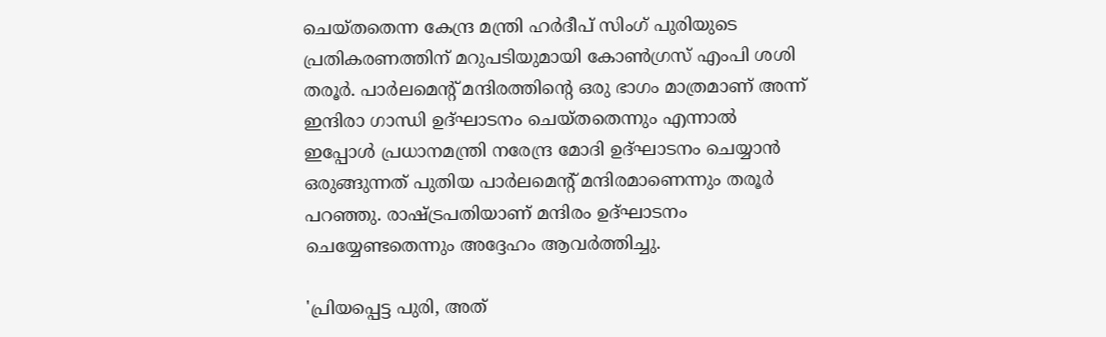ചെയ്തതെന്ന കേന്ദ്ര മന്ത്രി ഹർദീപ് സിംഗ് പുരിയുടെ പ്രതികരണത്തിന് മറുപടിയുമായി കോൺഗ്രസ് എംപി ശശി തരൂർ. പാർലമെന്റ് മന്ദിരത്തിന്റെ ഒരു ഭാഗം മാത്രമാണ് അന്ന് ഇന്ദിരാ ഗാന്ധി ഉദ്ഘാടനം ചെയ്തതെന്നും എന്നാൽ ഇപ്പോൾ പ്രധാനമന്ത്രി നരേന്ദ്ര മോദി ഉദ്ഘാടനം ചെയ്യാൻ ഒരുങ്ങുന്നത് പുതിയ പാർലമെന്റ് മന്ദിരമാണെന്നും തരൂർ പറഞ്ഞു. രാഷ്ട്രപതിയാണ് മന്ദിരം ഉദ്ഘാടനം ചെയ്യേണ്ടതെന്നും അദ്ദേഹം ആവർത്തിച്ചു.

'പ്രിയപ്പെട്ട പുരി, അത്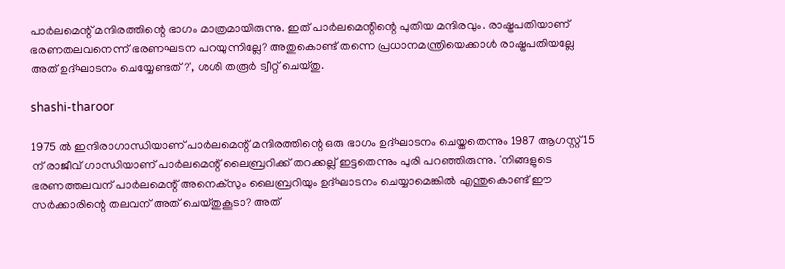പാർലമെന്റ് മന്ദിരത്തിന്റെ ഭാഗം മാത്രമായിരുന്നു. ഇത് പാർലമെന്റിന്റെ പുതിയ മന്ദിരവും. രാഷ്ട്രപതിയാണ് ഭരണതലവനെന്ന് ഭരണഘടന പറയുന്നില്ലേ? അതുകൊണ്ട് തന്നെ പ്രധാനമന്ത്രിയെക്കാൾ രാഷ്ട്രപതിയല്ലേ അത് ഉദ്ഘാടനം ചെയ്യേണ്ടത്?', ശശി തരൂർ ട്വീറ്റ് ചെയ്തു.

shashi-tharoor

1975 ൽ ഇന്ദിരാഗാന്ധിയാണ് പാർലമെന്റ് മന്ദിരത്തിന്റെ ഒരു ഭാഗം ഉദ്ഘാടനം ചെയ്തതെന്നും 1987 ആഗസ്റ്റ് 15 ന് രാജീവ് ഗാന്ധിയാണ് പാർലമെന്റ് ലൈബ്രറിക്ക് തറക്കല്ല് ഇട്ടതെന്നും പുരി പറഞ്ഞിരുന്നു. 'നിങ്ങളുടെ ഭരണത്തലവന് പാർലമെന്റ് അനെക്സും ലൈബ്രറിയും ഉദ്ഘാടനം ചെയ്യാമെങ്കിൽ എന്തുകൊണ്ട് ഈ സർക്കാരിന്റെ തലവന് അത് ചെയ്തുകൂടാ? അത്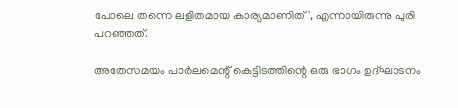പോലെ തന്നെ ലളിതമായ കാര്യമാണിത്', എന്നായിരുന്നു പുരി പറഞ്ഞത്.

അതേസമയം പാർലമെന്റ് കെട്ടിടത്തിന്റെ ഒരു ഭാഗം ഉദ്ഘാടനം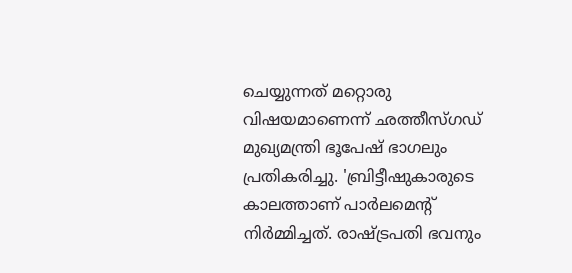ചെയ്യുന്നത് മറ്റൊരു വിഷയമാണെന്ന് ഛത്തീസ്ഗഡ് മുഖ്യമന്ത്രി ഭൂപേഷ് ഭാഗലും പ്രതികരിച്ചു. 'ബ്രിട്ടീഷുകാരുടെ കാലത്താണ് പാർലമെന്റ് നിർമ്മിച്ചത്. രാഷ്ട്രപതി ഭവനും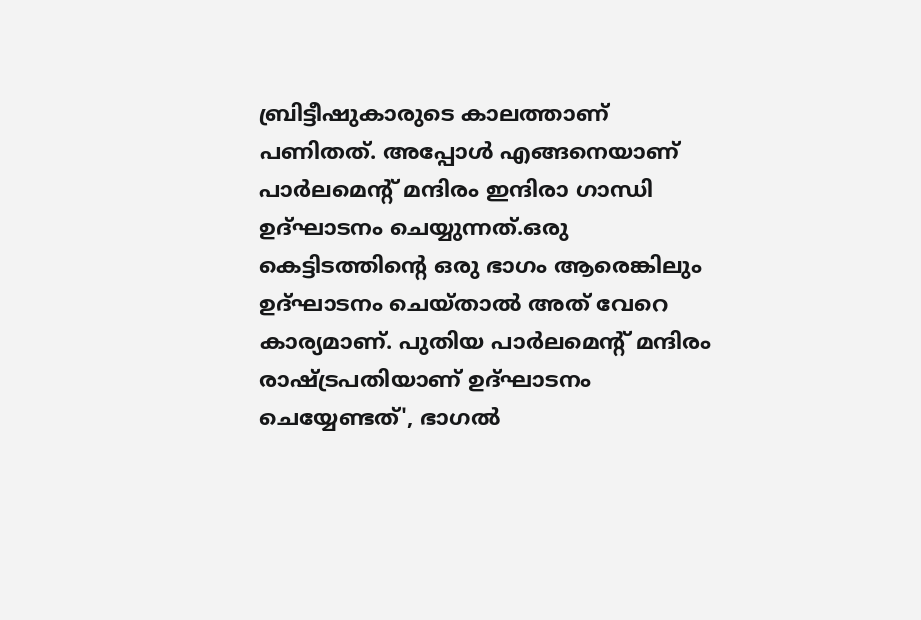ബ്രിട്ടീഷുകാരുടെ കാലത്താണ് പണിതത്. അപ്പോൾ എങ്ങനെയാണ് പാർലമെന്റ് മന്ദിരം ഇന്ദിരാ ഗാന്ധി ഉദ്ഘാടനം ചെയ്യുന്നത്.ഒരു കെട്ടിടത്തിന്റെ ഒരു ഭാഗം ആരെങ്കിലും ഉദ്ഘാടനം ചെയ്താൽ അത് വേറെ കാര്യമാണ്. പുതിയ പാർലമെന്റ് മന്ദിരം രാഷ്ട്രപതിയാണ് ഉദ്ഘാടനം ചെയ്യേണ്ടത്', ഭാഗൽ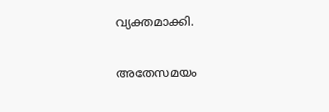വ്യക്തമാക്കി.

അതേസമയം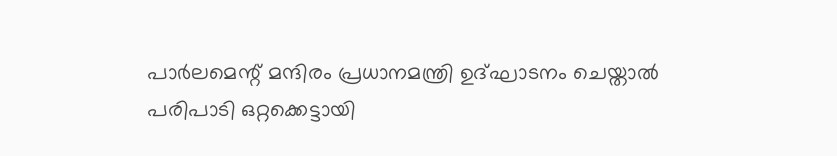പാർലമെന്റ് മന്ദിരം പ്രധാനമന്ത്രി ഉദ്ഘാടനം ചെയ്താൽ പരിപാടി ഒറ്റക്കെട്ടായി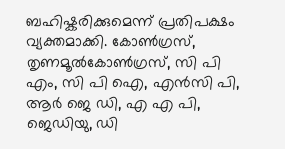ബഹിഷ്കരിക്കുമെന്ന് പ്രതിപക്ഷം വ്യക്തമാക്കി. കോണ്‍ഗ്രസ്, തൃണമൂല്‍കോണ്‍ഗ്രസ്, സി പി എം, സി പി ഐ, എന്‍സി പി, ആർ ജെ ഡി, എ എ പി, ജെഡിയു, ഡി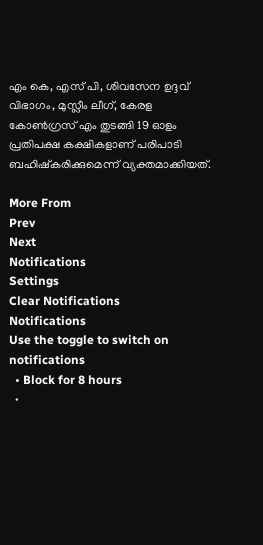എം കെ, എസ് പി, ശിവസേന ഉദ്ദവ് വിഭാഗം, മുസ്ലീം ലീഗ്, കേരള കോണ്‍ഗ്രസ് എം തുടങ്ങി 19 ഓളം പ്രതിപക്ഷ കക്ഷികളാണ് പരിപാടി ബഹിഷ്കരിക്കുമെന്ന് വ്യക്തമാക്കിയത്.

More From
Prev
Next
Notifications
Settings
Clear Notifications
Notifications
Use the toggle to switch on notifications
  • Block for 8 hours
  •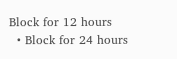Block for 12 hours
  • Block for 24 hours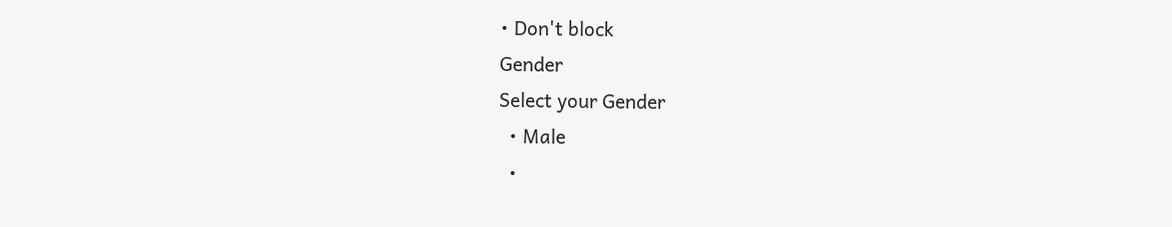• Don't block
Gender
Select your Gender
  • Male
  •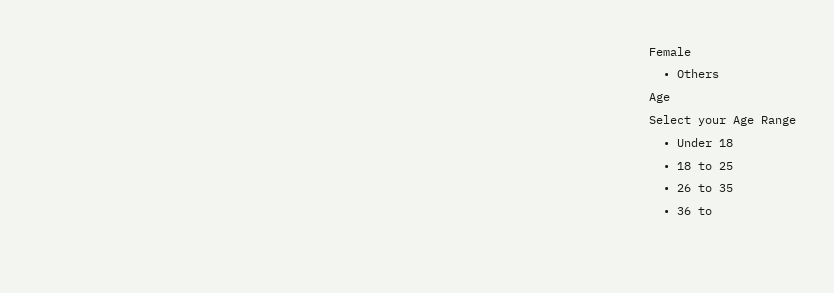Female
  • Others
Age
Select your Age Range
  • Under 18
  • 18 to 25
  • 26 to 35
  • 36 to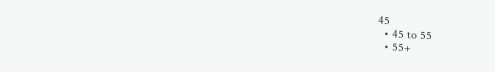45
  • 45 to 55
  • 55+